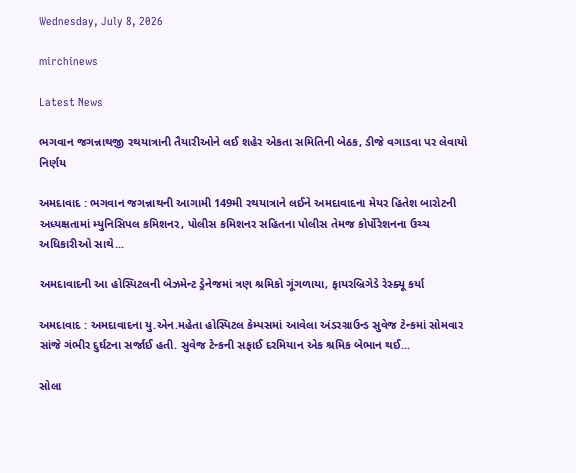Wednesday, July 8, 2026

mirchinews

Latest News

ભગવાન જગન્નાથજી રથયાત્રાની તૈયારીઓને લઈ શહેર એકતા સમિતિની બેઠક, ડીજે વગાડવા પર લેવાયો નિર્ણય

અમદાવાદ : ભગવાન જગન્નાથની આગામી 149મી રથયાત્રાને લઈને અમદાવાદના મેયર હિતેશ બારોટની અધ્યક્ષતામાં મ્યુનિસિપલ કમિશનર, પોલીસ કમિશનર સહિતના પોલીસ તેમજ કોર્પોરેશનના ઉચ્ચ અધિકારીઓ સાથે...

અમદાવાદની આ હોસ્પિટલની બેઝમેન્ટ ડ્રેનેજમાં ત્રણ શ્રમિકો ગૂંગળાયા, ફાયરબ્રિગેડે રેસ્ક્યૂ કર્યા

અમદાવાદ : અમદાવાદના યુ.એન.મહેતા હોસ્પિટલ કેમ્પસમાં આવેલા અંડરગ્રાઉન્ડ સુવેજ ટેન્કમાં સોમવાર સાંજે ગંભીર દુર્ઘટના સર્જાઈ હતી. સુવેજ ટેન્કની સફાઈ દરમિયાન એક શ્રમિક બેભાન થઈ...

સોલા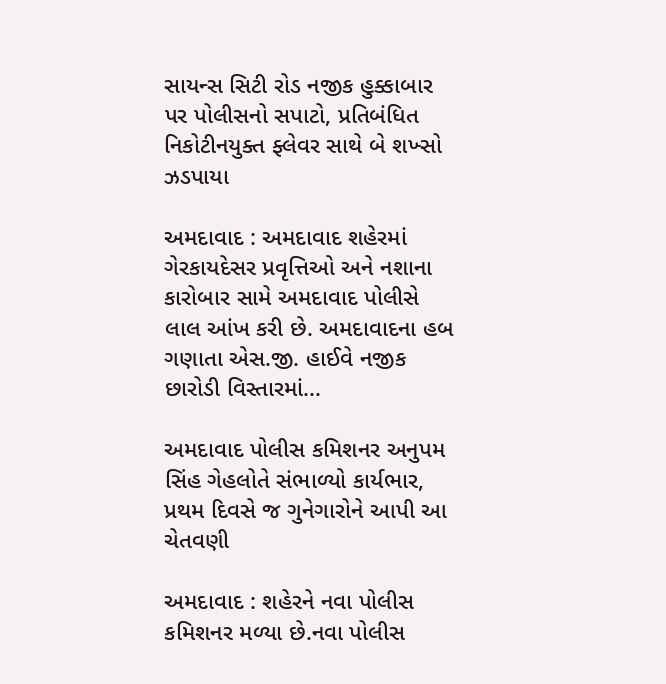સાયન્સ સિટી રોડ નજીક હુક્કાબાર પર પોલીસનો સપાટો, પ્રતિબંધિત નિકોટીનયુક્ત ફ્લેવર સાથે બે શખ્સો ઝડપાયા

અમદાવાદ : અમદાવાદ શહેરમાં ગેરકાયદેસર પ્રવૃત્તિઓ અને નશાના કારોબાર સામે અમદાવાદ પોલીસે લાલ આંખ કરી છે. અમદાવાદના હબ ગણાતા એસ.જી. હાઈવે નજીક છારોડી વિસ્તારમાં...

અમદાવાદ પોલીસ કમિશનર અનુપમ સિંહ ગેહલોતે સંભાળ્યો કાર્યભાર, પ્રથમ દિવસે જ ગુનેગારોને આપી આ ચેતવણી

અમદાવાદ : શહેરને નવા પોલીસ કમિશનર મળ્યા છે.નવા પોલીસ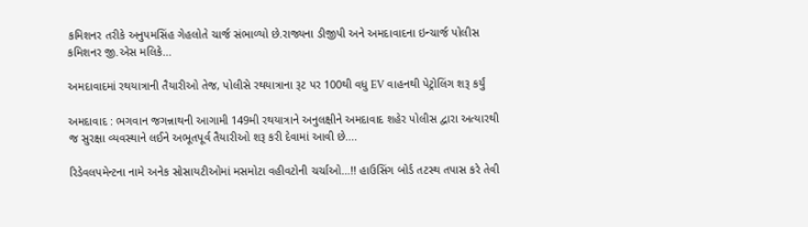કમિશનર તરીકે અનુપમસિંહ ગેહલોતે ચાર્જ સંભાળ્યો છે.રાજ્યના ડીજીપી અને અમદાવાદના ઇન્ચાર્જ પોલીસ કમિશનર જી.એસ મલિકે...

અમદાવાદમાં રથયાત્રાની તૈયારીઓ તેજ, પોલીસે રથયાત્રાના રૂટ પર 100થી વધુ EV વાહનથી પેટ્રોલિંગ શરૂ કર્યું

અમદાવાદ : ભગવાન જગન્નાથની આગામી 149મી રથયાત્રાને અનુલક્ષીને અમદાવાદ શહેર પોલીસ દ્વારા અત્યારથી જ સુરક્ષા વ્યવસ્થાને લઈને અભૂતપૂર્વ તૈયારીઓ શરૂ કરી દેવામાં આવી છે....

રિડેવલપમેન્ટના નામે અનેક સોસાયટીઓમાં મસમોટા વહીવટોની ચર્ચાઓ…!! હાઉસિંગ બોર્ડ તટસ્થ તપાસ કરે તેવી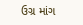ઉગ્ર માંગ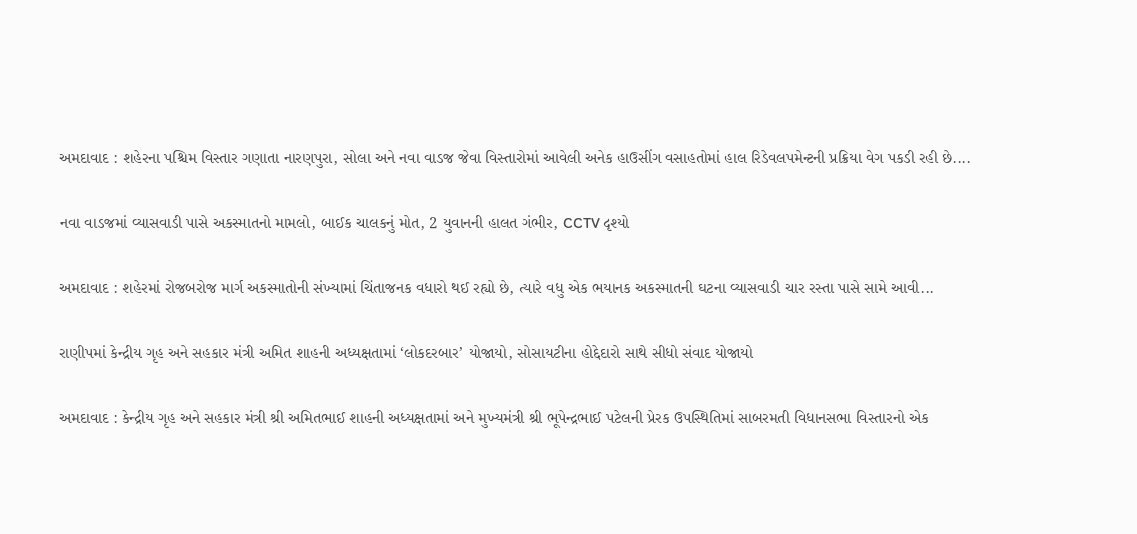અમદાવાદ : શહેરના પશ્ચિમ વિસ્તાર ગણાતા નારણપુરા, સોલા અને નવા વાડજ જેવા વિસ્તારોમાં આવેલી અનેક હાઉસીંગ વસાહતોમાં હાલ રિડેવલપમેન્ટની પ્રક્રિયા વેગ પકડી રહી છે....

નવા વાડજમાં વ્યાસવાડી પાસે અકસ્માતનો મામલો, બાઈક ચાલકનું મોત, 2 યુવાનની હાલત ગંભીર, CCTV દૃશ્યો

અમદાવાદ : શહેરમાં રોજબરોજ માર્ગ અકસ્માતોની સંખ્યામાં ચિંતાજનક વધારો થઈ રહ્યો છે, ત્યારે વધુ એક ભયાનક અકસ્માતની ઘટના વ્યાસવાડી ચાર રસ્તા પાસે સામે આવી...

રાણીપમાં કેન્દ્રીય ગૃહ અને સહકાર મંત્રી અમિત શાહની અધ્યક્ષતામાં ‘લોકદરબાર’ યોજાયો, સોસાયટીના હોદ્દેદારો સાથે સીધો સંવાદ યોજાયો

અમદાવાદ : કેન્દ્રીય ગૃહ અને સહકાર મંત્રી શ્રી અમિતભાઈ શાહની અધ્યક્ષતામાં અને મુખ્યમંત્રી શ્રી ભૂપેન્દ્રભાઈ પટેલની પ્રેરક ઉપસ્થિતિમાં સાબરમતી વિધાનસભા વિસ્તારનો એક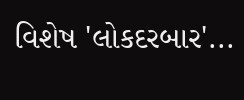વિશેષ 'લોકદરબાર'...